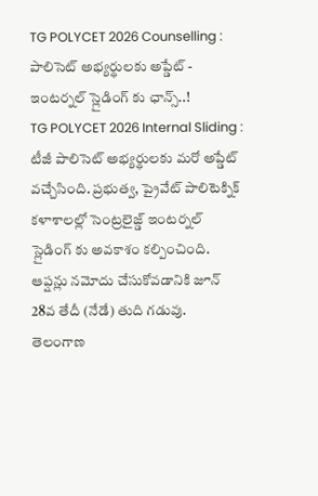TG POLYCET 2026 Counselling : పాలిసెట్ అభ్యర్థులకు అప్డేట్ - ఇంటర్నల్ స్లైడింగ్ కు ఛాన్స్..!
TG POLYCET 2026 Internal Sliding : టీజీ పాలిసెట్ అభ్యర్థులకు మరో అప్డేట్ వచ్చేసింది. ప్రభుత్వ, ప్రైవేట్ పాలిటెక్నిక్ కళాశాలల్లో సెంట్రలైజ్డ్ ఇంటర్నల్ స్లైడింగ్ కు అవకాశం కల్పించింది. ఆప్షన్లు నమోదు చేసుకోవడానికి జూన్ 28వ తేదీ (నేడే) తుది గడువు.
తెలంగాణ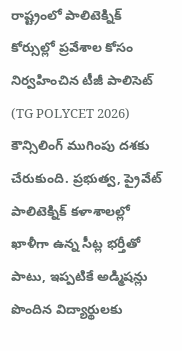రాష్ట్రంలో పాలిటెక్నిక్ కోర్సుల్లో ప్రవేశాల కోసం నిర్వహించిన టీజీ పాలిసెట్ (TG POLYCET 2026) కౌన్సిలింగ్ ముగింపు దశకు చేరుకుంది. ప్రభుత్వ, ప్రైవేట్ పాలిటెక్నిక్ కళాశాలల్లో ఖాళీగా ఉన్న సీట్ల భర్తీతో పాటు, ఇప్పటికే అడ్మిషన్లు పొందిన విద్యార్థులకు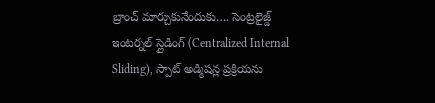బ్రాంచ్ మార్చుకునేందుకు…. సెంట్రలైజ్డ్ ఇంటర్నల్ స్లైడింగ్ (Centralized Internal Sliding), స్పాట్ అడ్మిషన్ల ప్రక్రియను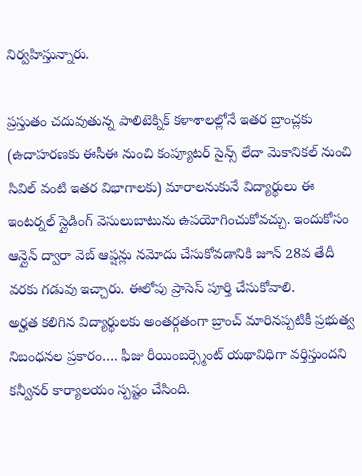నిర్వహిస్తున్నారు.

ప్రస్తుతం చదువుతున్న పాలిటెక్నిక్ కళాశాలల్లోనే ఇతర బ్రాంచ్లకు (ఉదాహరణకు ఈసీఈ నుంచి కంప్యూటర్ సైన్స్ లేదా మెకానికల్ నుంచి సివిల్ వంటి ఇతర విభాగాలకు) మారాలనుకునే విద్యార్థులు ఈ ఇంటర్నల్ స్లైడింగ్ వెసులుబాటును ఉపయోగించుకోవచ్చు. ఇందుకోసం ఆన్లైన్ ద్వారా వెబ్ ఆప్షన్లు నమోదు చేసుకోవడానికి జూన్ 28వ తేదీ వరకు గడువు ఇచ్చారు. ఈలోపు ప్రాసెస్ పూర్తి చేసుకోవాలి.
అర్హత కలిగిన విద్యార్థులకు అంతర్గతంగా బ్రాంచ్ మారినప్పటికీ ప్రభుత్వ నిబంధనల ప్రకారం…. ఫీజు రీయింబర్స్మెంట్ యథావిధిగా వర్తిస్తుందని కన్వీనర్ కార్యాలయం స్పష్టం చేసింది.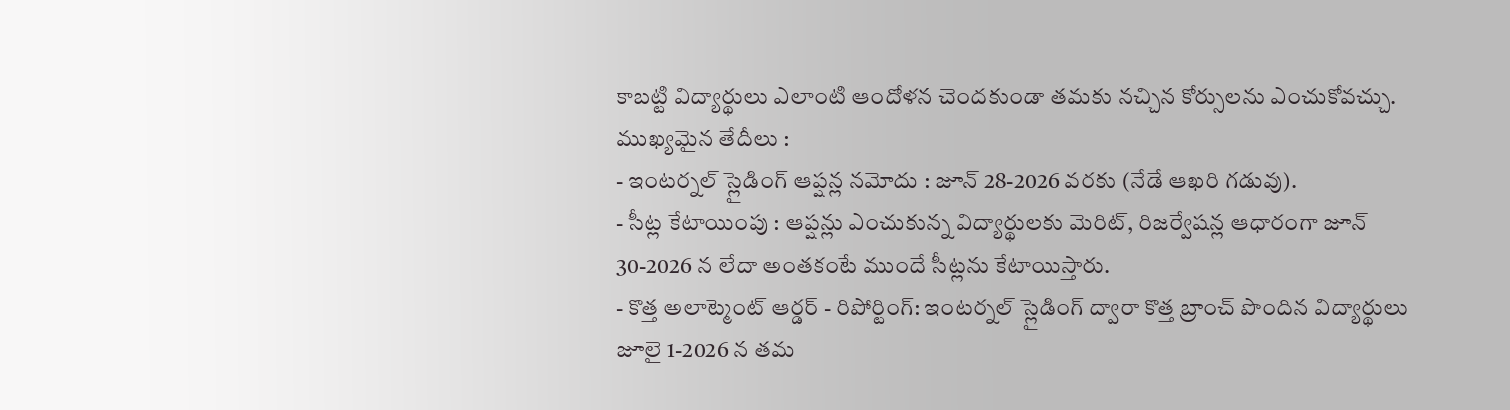కాబట్టి విద్యార్థులు ఎలాంటి ఆందోళన చెందకుండా తమకు నచ్చిన కోర్సులను ఎంచుకోవచ్చు.
ముఖ్యమైన తేదీలు :
- ఇంటర్నల్ స్లైడింగ్ ఆప్షన్ల నమోదు : జూన్ 28-2026 వరకు (నేడే ఆఖరి గడువు).
- సీట్ల కేటాయింపు : ఆప్షన్లు ఎంచుకున్న విద్యార్థులకు మెరిట్, రిజర్వేషన్ల ఆధారంగా జూన్ 30-2026 న లేదా అంతకంటే ముందే సీట్లను కేటాయిస్తారు.
- కొత్త అలాట్మెంట్ ఆర్డర్ - రిపోర్టింగ్: ఇంటర్నల్ స్లైడింగ్ ద్వారా కొత్త బ్రాంచ్ పొందిన విద్యార్థులు జూలై 1-2026 న తమ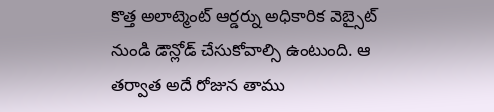కొత్త అలాట్మెంట్ ఆర్డర్ను అధికారిక వెబ్సైట్ నుండి డౌన్లోడ్ చేసుకోవాల్సి ఉంటుంది. ఆ తర్వాత అదే రోజున తాము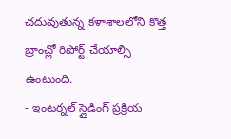చదువుతున్న కళాశాలలోని కొత్త బ్రాంచ్లో రిపోర్ట్ చేయాల్సి ఉంటుంది.
- ఇంటర్నల్ స్లైడింగ్ ప్రక్రియ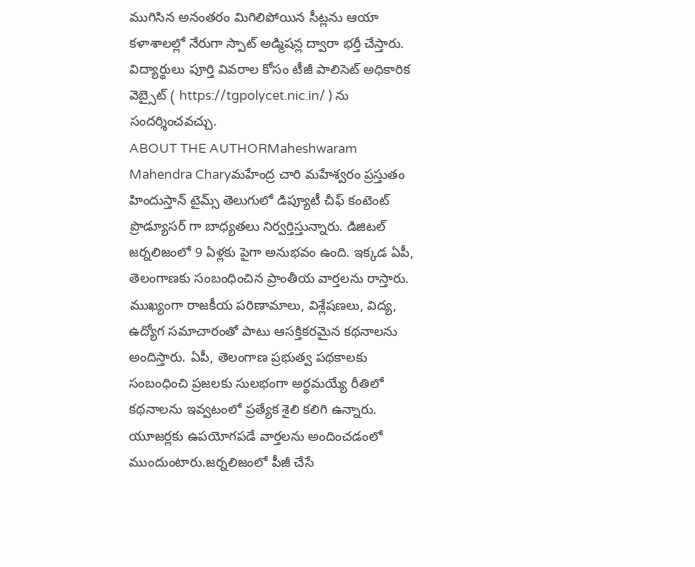ముగిసిన అనంతరం మిగిలిపోయిన సీట్లను ఆయా కళాశాలల్లో నేరుగా స్పాట్ అడ్మిషన్ల ద్వారా భర్తీ చేస్తారు. విద్యార్థులు పూర్తి వివరాల కోసం టీజీ పాలిసెట్ అధికారిక వెబ్సైట్ ( https://tgpolycet.nic.in/ ) ను సందర్శించవచ్చు.
ABOUT THE AUTHORMaheshwaram Mahendra Charyమహేంద్ర చారి మహేశ్వరం ప్రస్తుతం హిందుస్తాన్ టైమ్స్ తెలుగులో డిప్యూటీ చీఫ్ కంటెంట్ ప్రొడ్యూసర్ గా బాధ్యతలు నిర్వర్తిస్తున్నారు. డిజిటల్ జర్నలిజంలో 9 ఏళ్లకు పైగా అనుభవం ఉంది. ఇక్కడ ఏపీ, తెలంగాణకు సంబంధించిన ప్రాంతీయ వార్తలను రాస్తారు. ముఖ్యంగా రాజకీయ పరిణామాలు, విశ్లేషణలు, విద్య, ఉద్యోగ సమాచారంతో పాటు ఆసక్తికరమైన కథనాలను అందిస్తారు. ఏపీ, తెలంగాణ ప్రభుత్వ పథకాలకు సంబంధించి ప్రజలకు సులభంగా అర్థమయ్యే రీతిలో కథనాలను ఇవ్వటంలో ప్రత్యేక శైలి కలిగి ఉన్నారు. యూజర్లకు ఉపయోగపడే వార్తలను అందించడంలో ముందుంటారు.జర్నలిజంలో పీజీ చేసే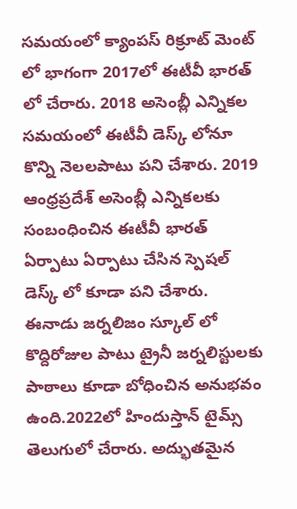సమయంలో క్యాంపస్ రిక్రూట్ మెంట్ లో భాగంగా 2017లో ఈటీవీ భారత్ లో చేరారు. 2018 అసెంబ్లీ ఎన్నికల సమయంలో ఈటీవీ డెస్క్ లోనూ కొన్ని నెలలపాటు పని చేశారు. 2019 ఆంధ్రప్రదేశ్ అసెంబ్లీ ఎన్నికలకు సంబంధించిన ఈటీవీ భారత్ ఏర్పాటు ఏర్పాటు చేసిన స్పెషల్ డెస్క్ లో కూడా పని చేశారు. ఈనాడు జర్నలిజం స్కూల్ లో కొద్దిరోజుల పాటు ట్రైనీ జర్నలిస్టులకు పాఠాలు కూడా బోధించిన అనుభవం ఉంది.2022లో హిందుస్తాన్ టైమ్స్ తెలుగులో చేరారు. అద్భుతమైన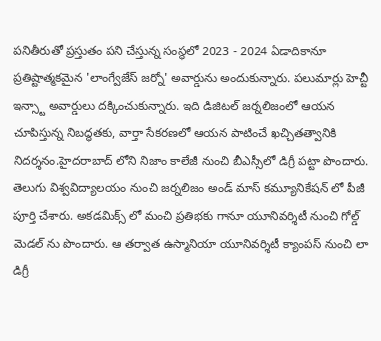పనితీరుతో ప్రస్తుతం పని చేస్తున్న సంస్థలో 2023 - 2024 ఏడాదికానూ ప్రతిష్టాత్మకమైన 'లాంగ్వేజేస్ జర్నో' అవార్డును అందుకున్నారు. పలుమార్లు హెచ్టీ ఇన్స్టా అవార్డులు దక్కించుకున్నారు. ఇది డిజిటల్ జర్నలిజంలో ఆయన చూపిస్తున్న నిబద్ధతకు, వార్తా సేకరణలో ఆయన పాటించే ఖచ్చితత్వానికి నిదర్శనం.హైదరాబాద్ లోని నిజాం కాలేజీ నుంచి బీఎస్సీలో డిగ్రీ పట్టా పొందారు. తెలుగు విశ్వవిద్యాలయం నుంచి జర్నలిజం అండ్ మాస్ కమ్యూనికేషన్ లో పీజీ పూర్తి చేశారు. అకడమిక్స్ లో మంచి ప్రతిభకు గానూ యూనివర్శిటీ నుంచి గోల్డ్ మెడల్ ను పొందారు. ఆ తర్వాత ఉస్మానియా యూనివర్శిటీ క్యాంపస్ నుంచి లా డిగ్రీ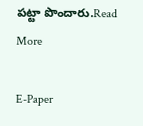పట్టా పొందారు.Read More

E-Paper